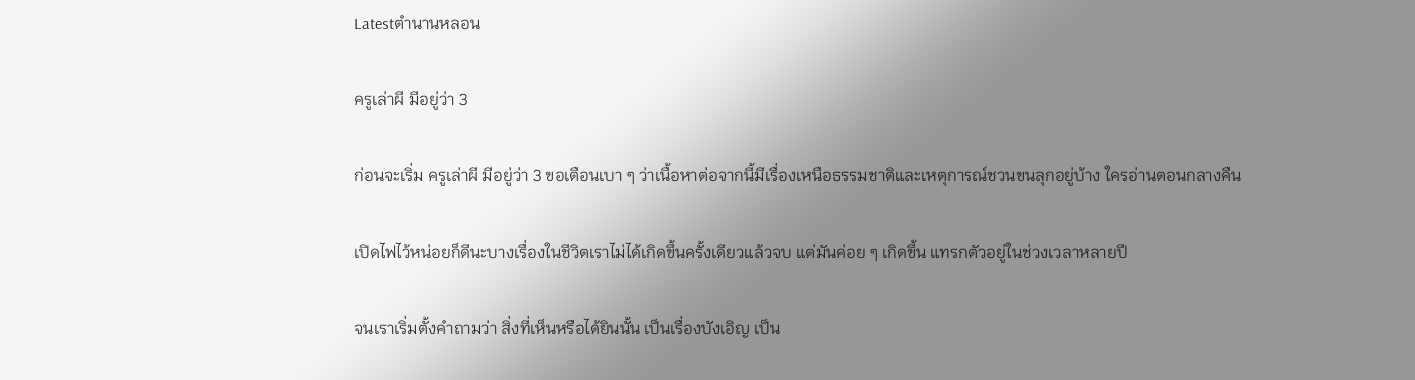Latestตำนานหลอน

ครูเล่าผี มีอยู่ว่า 3

ก่อนจะเริ่ม ครูเล่าผี มีอยู่ว่า 3 ขอเตือนเบา ๆ ว่าเนื้อหาต่อจากนี้มีเรื่องเหนือธรรมชาติและเหตุการณ์ชวนขนลุกอยู่บ้าง ใครอ่านตอนกลางคืน

เปิดไฟไว้หน่อยก็ดีนะบางเรื่องในชีวิตเราไม่ได้เกิดขึ้นครั้งเดียวแล้วจบ แต่มันค่อย ๆ เกิดขึ้น แทรกตัวอยู่ในช่วงเวลาหลายปี

จนเราเริ่มตั้งคำถามว่า สิ่งที่เห็นหรือได้ยินนั้น เป็นเรื่องบังเอิญ เป็น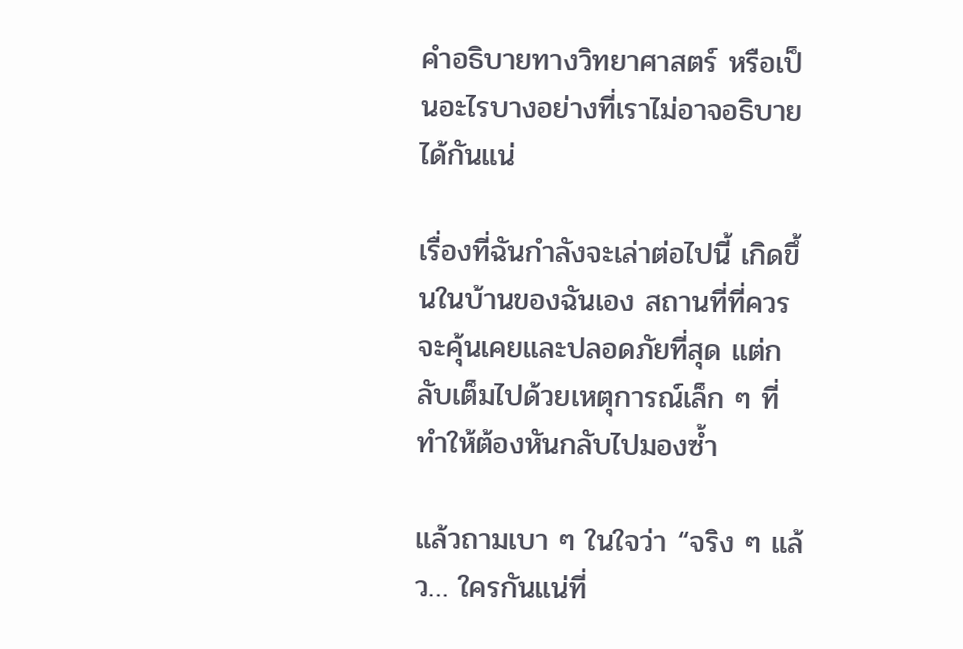คำอธิบายทางวิทยาศาสตร์ หรือเป็นอะไรบางอย่างที่เราไม่อาจอธิบายได้กันแน่

เรื่องที่ฉันกำลังจะเล่าต่อไปนี้ เกิดขึ้นในบ้านของฉันเอง สถานที่ที่ควรจะคุ้นเคยและปลอดภัยที่สุด แต่กลับเต็มไปด้วยเหตุการณ์เล็ก ๆ ที่ทำให้ต้องหันกลับไปมองซ้ำ

แล้วถามเบา ๆ ในใจว่า “จริง ๆ แล้ว… ใครกันแน่ที่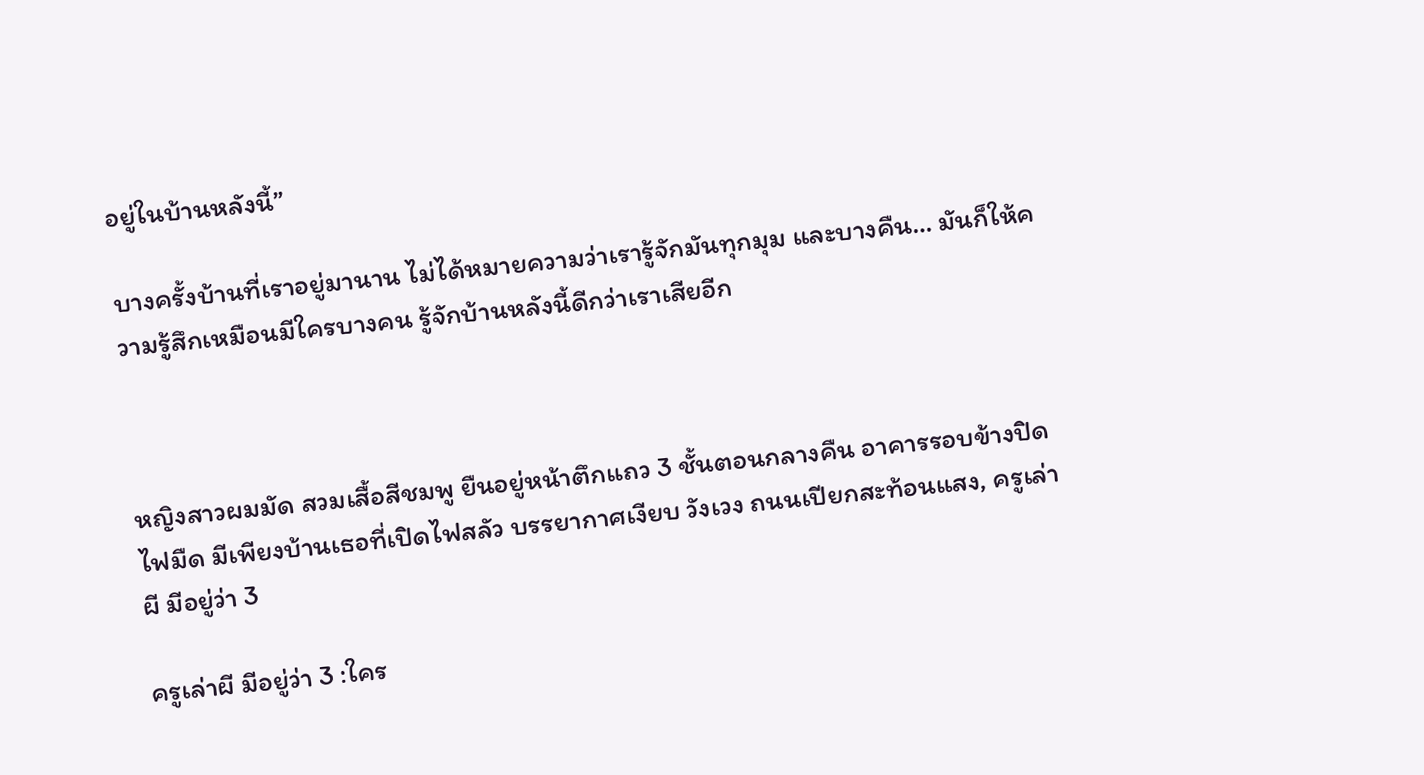อยู่ในบ้านหลังนี้”

บางครั้งบ้านที่เราอยู่มานาน ไม่ได้หมายความว่าเรารู้จักมันทุกมุม และบางคืน… มันก็ให้ความรู้สึกเหมือนมีใครบางคน รู้จักบ้านหลังนี้ดีกว่าเราเสียอีก



หญิงสาวผมมัด สวมเสื้อสีชมพู ยืนอยู่หน้าตึกแถว 3 ชั้นตอนกลางคืน อาคารรอบข้างปิดไฟมืด มีเพียงบ้านเธอที่เปิดไฟสลัว บรรยากาศเงียบ วังเวง ถนนเปียกสะท้อนแสง, ครูเล่าผี มีอยู่ว่า 3

ครูเล่าผี มีอยู่ว่า 3 :ใคร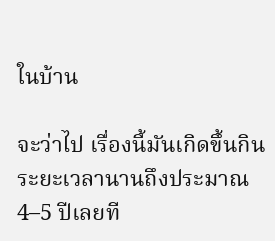ในบ้าน

จะว่าไป เรื่องนี้มันเกิดขึ้นกินระยะเวลานานถึงประมาณ 4–5 ปีเลยที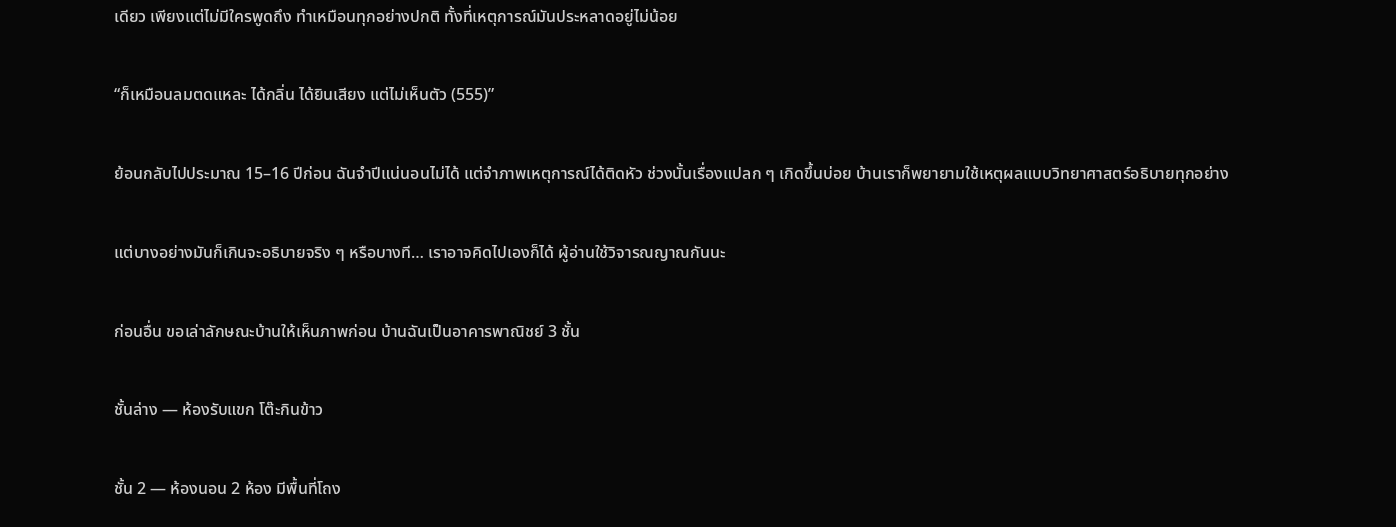เดียว เพียงแต่ไม่มีใครพูดถึง ทำเหมือนทุกอย่างปกติ ทั้งที่เหตุการณ์มันประหลาดอยู่ไม่น้อย

“ก็เหมือนลมตดแหละ ได้กลิ่น ได้ยินเสียง แต่ไม่เห็นตัว (555)”

ย้อนกลับไปประมาณ 15–16 ปีก่อน ฉันจำปีแน่นอนไม่ได้ แต่จำภาพเหตุการณ์ได้ติดหัว ช่วงนั้นเรื่องแปลก ๆ เกิดขึ้นบ่อย บ้านเราก็พยายามใช้เหตุผลแบบวิทยาศาสตร์อธิบายทุกอย่าง

แต่บางอย่างมันก็เกินจะอธิบายจริง ๆ หรือบางที… เราอาจคิดไปเองก็ได้ ผู้อ่านใช้วิจารณญาณกันนะ

ก่อนอื่น ขอเล่าลักษณะบ้านให้เห็นภาพก่อน บ้านฉันเป็นอาคารพาณิชย์ 3 ชั้น

ชั้นล่าง — ห้องรับแขก โต๊ะกินข้าว

ชั้น 2 — ห้องนอน 2 ห้อง มีพื้นที่โถง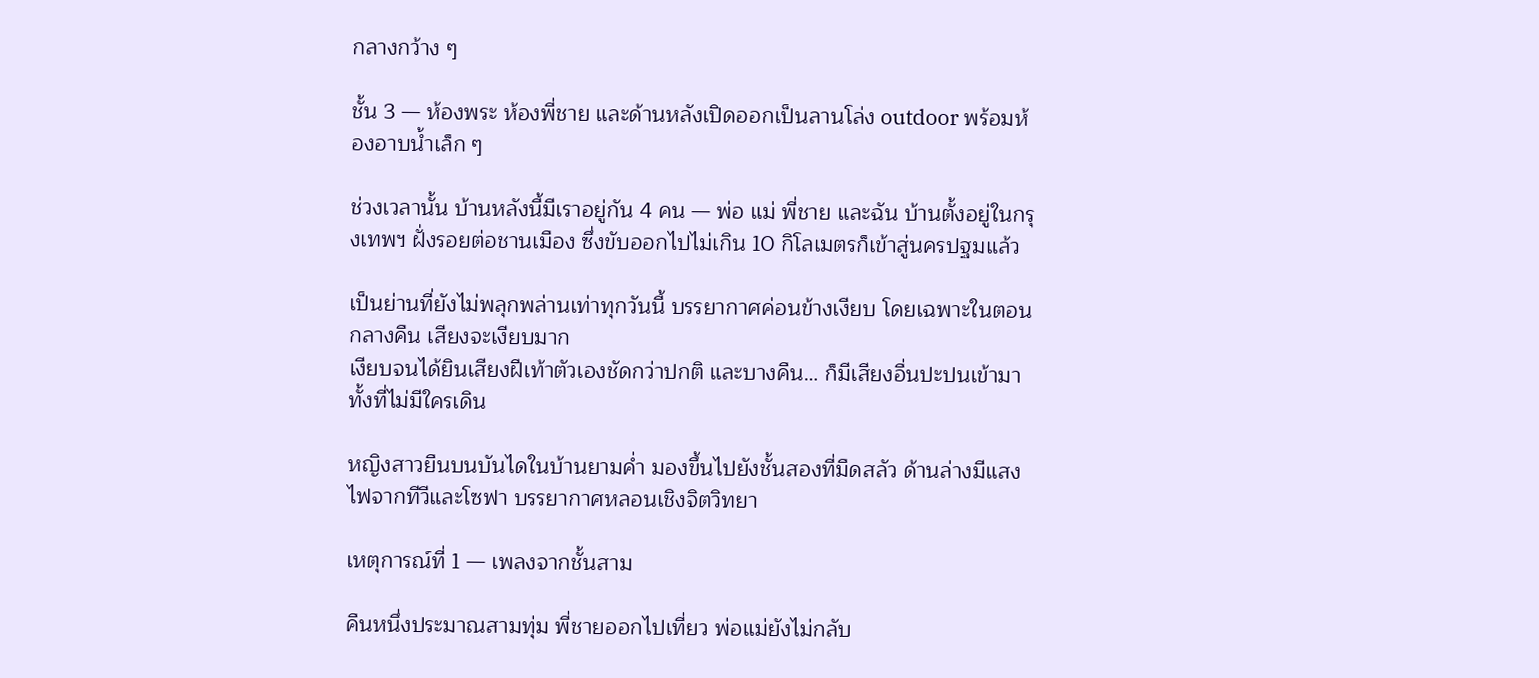กลางกว้าง ๆ

ชั้น 3 — ห้องพระ ห้องพี่ชาย และด้านหลังเปิดออกเป็นลานโล่ง outdoor พร้อมห้องอาบน้ำเล็ก ๆ

ช่วงเวลานั้น บ้านหลังนี้มีเราอยู่กัน 4 คน — พ่อ แม่ พี่ชาย และฉัน บ้านตั้งอยู่ในกรุงเทพฯ ฝั่งรอยต่อชานเมือง ซึ่งขับออกไปไม่เกิน 10 กิโลเมตรก็เข้าสู่นครปฐมแล้ว

เป็นย่านที่ยังไม่พลุกพล่านเท่าทุกวันนี้ บรรยากาศค่อนข้างเงียบ โดยเฉพาะในตอนกลางคืน เสียงจะเงียบมาก
เงียบจนได้ยินเสียงฝีเท้าตัวเองชัดกว่าปกติ และบางคืน… ก็มีเสียงอื่นปะปนเข้ามา ทั้งที่ไม่มีใครเดิน

หญิงสาวยืนบนบันไดในบ้านยามค่ำ มองขึ้นไปยังชั้นสองที่มืดสลัว ด้านล่างมีแสงไฟจากทีวีและโซฟา บรรยากาศหลอนเชิงจิตวิทยา

เหตุการณ์ที่ 1 — เพลงจากชั้นสาม

คืนหนึ่งประมาณสามทุ่ม พี่ชายออกไปเที่ยว พ่อแม่ยังไม่กลับ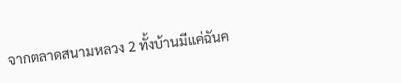จากตลาดสนามหลวง 2 ทั้งบ้านมีแค่ฉันค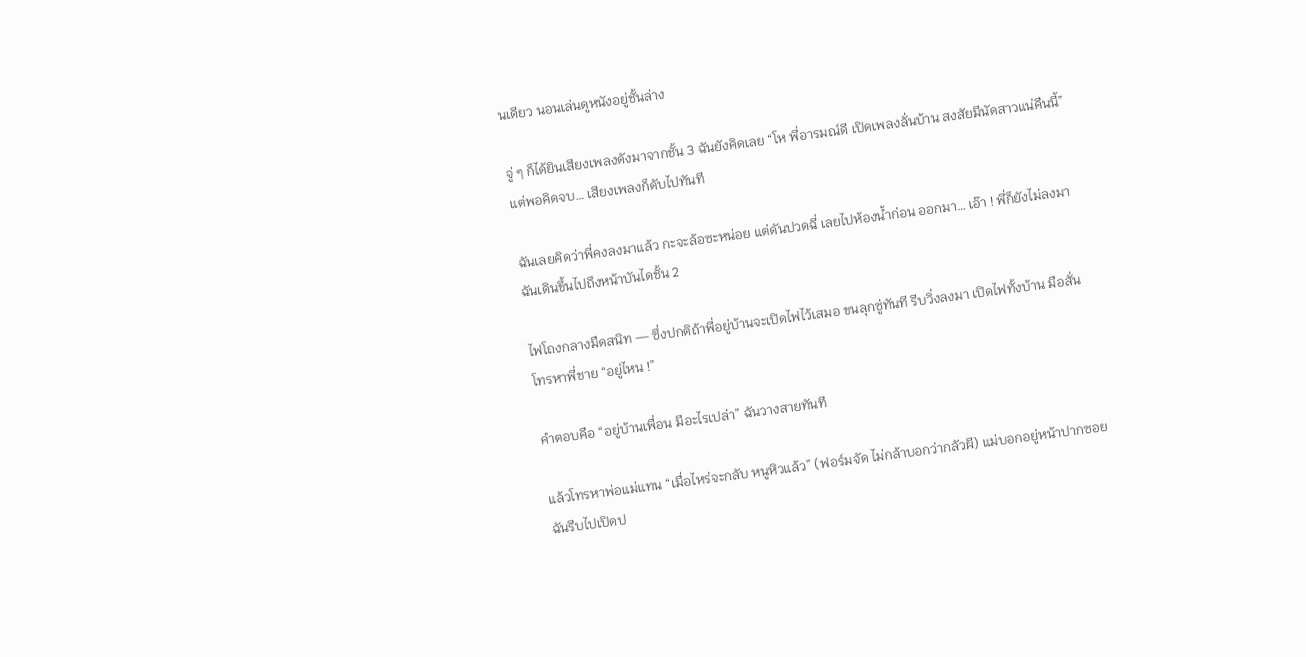นเดียว นอนเล่นดูหนังอยู่ชั้นล่าง

จู่ ๆ ก็ได้ยินเสียงเพลงดังมาจากชั้น 3 ฉันยังคิดเลย “โห พี่อารมณ์ดี เปิดเพลงลั่นบ้าน สงสัยมีนัดสาวแน่คืนนี้” แต่พอคิดจบ… เสียงเพลงก็ดับไปทันที

ฉันเลยคิดว่าพี่คงลงมาแล้ว กะจะล้อซะหน่อย แต่ดันปวดฉี่ เลยไปห้องน้ำก่อน ออกมา… เอ๊า ! พี่ก็ยังไม่ลงมาฉันเดินขึ้นไปถึงหน้าบันไดชั้น 2

ไฟโถงกลางมืดสนิท — ซึ่งปกติถ้าพี่อยู่บ้านจะเปิดไฟไว้เสมอ ขนลุกซู่ทันที รีบวิ่งลงมา เปิดไฟทั้งบ้าน มือสั่น โทรหาพี่ชาย “อยู่ไหน !”

คำตอบคือ “อยู่บ้านเพื่อน มีอะไรเปล่า” ฉันวางสายทันที

แล้วโทรหาพ่อแม่แทน “เมื่อไหร่จะกลับ หนูหิวแล้ว” (ฟอร์มจัด ไม่กล้าบอกว่ากลัวผี) แม่บอกอยู่หน้าปากซอยฉันรีบไปเปิดป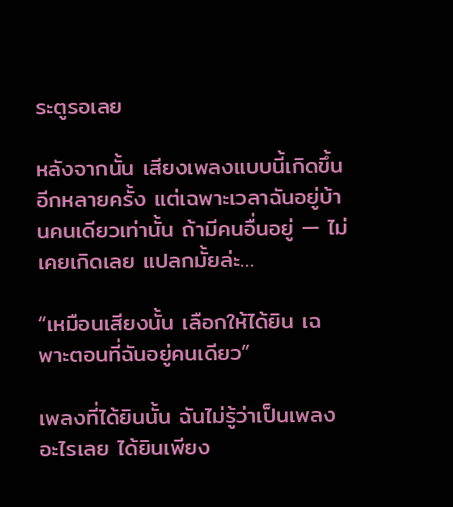ระตูรอเลย

หลังจากนั้น เสียงเพลงแบบนี้เกิดขึ้นอีกหลายครั้ง แต่เฉพาะเวลาฉันอยู่บ้านคนเดียวเท่านั้น ถ้ามีคนอื่นอยู่ — ไม่เคยเกิดเลย แปลกมั้ยล่ะ…

“เหมือนเสียงนั้น เลือกให้ได้ยิน เฉพาะตอนที่ฉันอยู่คนเดียว”

เพลงที่ได้ยินนั้น ฉันไม่รู้ว่าเป็นเพลงอะไรเลย ได้ยินเพียง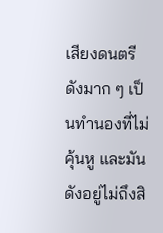เสียงดนตรีดังมาก ๆ เป็นทำนองที่ไม่คุ้นหู และมันดังอยู่ไม่ถึงสิ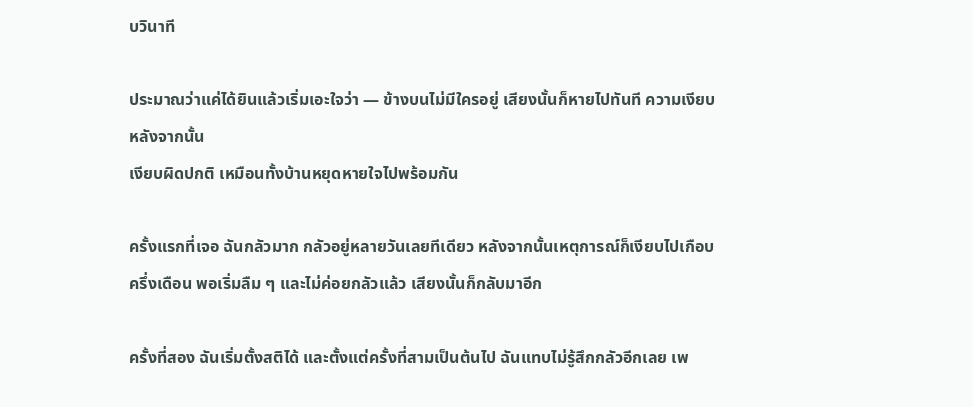บวินาที

ประมาณว่าแค่ได้ยินแล้วเริ่มเอะใจว่า — ข้างบนไม่มีใครอยู่ เสียงนั้นก็หายไปทันที ความเงียบหลังจากนั้น
เงียบผิดปกติ เหมือนทั้งบ้านหยุดหายใจไปพร้อมกัน

ครั้งแรกที่เจอ ฉันกลัวมาก กลัวอยู่หลายวันเลยทีเดียว หลังจากนั้นเหตุการณ์ก็เงียบไปเกือบครึ่งเดือน พอเริ่มลืม ๆ และไม่ค่อยกลัวแล้ว เสียงนั้นก็กลับมาอีก

ครั้งที่สอง ฉันเริ่มตั้งสติได้ และตั้งแต่ครั้งที่สามเป็นต้นไป ฉันแทบไม่รู้สึกกลัวอีกเลย เพ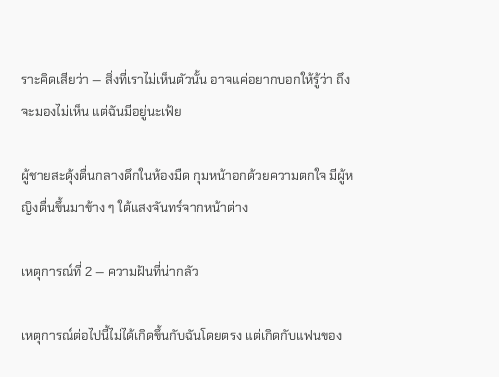ราะคิดเสียว่า — สิ่งที่เราไม่เห็นตัวนั้น อาจแค่อยากบอกให้รู้ว่า ถึงจะมองไม่เห็น แต่ฉันมีอยู่นะเฟ้ย

ผู้ชายสะดุ้งตื่นกลางดึกในห้องมืด กุมหน้าอกด้วยความตกใจ มีผู้หญิงตื่นขึ้นมาข้าง ๆ ใต้แสงจันทร์จากหน้าต่าง

เหตุการณ์ที่ 2 — ความฝันที่น่ากลัว

เหตุการณ์ต่อไปนี้ไม่ได้เกิดขึ้นกับฉันโดยตรง แต่เกิดกับแฟนของ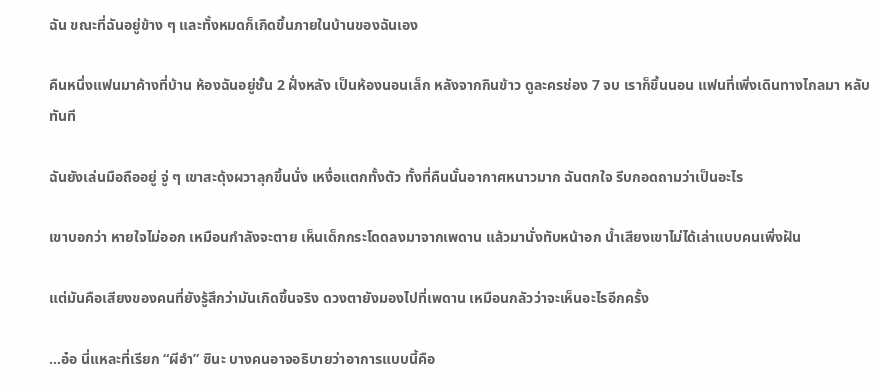ฉัน ขณะที่ฉันอยู่ข้าง ๆ และทั้งหมดก็เกิดขึ้นภายในบ้านของฉันเอง

คืนหนึ่งแฟนมาค้างที่บ้าน ห้องฉันอยู่ชั้น 2 ฝั่งหลัง เป็นห้องนอนเล็ก หลังจากกินข้าว ดูละครช่อง 7 จบ เราก็ขึ้นนอน แฟนที่เพิ่งเดินทางไกลมา หลับทันที

ฉันยังเล่นมือถืออยู่ จู่ ๆ เขาสะดุ้งผวาลุกขึ้นนั่ง เหงื่อแตกทั้งตัว ทั้งที่คืนนั้นอากาศหนาวมาก ฉันตกใจ รีบกอดถามว่าเป็นอะไร

เขาบอกว่า หายใจไม่ออก เหมือนกำลังจะตาย เห็นเด็กกระโดดลงมาจากเพดาน แล้วมานั่งทับหน้าอก น้ำเสียงเขาไม่ได้เล่าแบบคนเพิ่งฝัน

แต่มันคือเสียงของคนที่ยังรู้สึกว่ามันเกิดขึ้นจริง ดวงตายังมองไปที่เพดาน เหมือนกลัวว่าจะเห็นอะไรอีกครั้ง

…อ๋อ นี่แหละที่เรียก “ผีอำ” ซินะ บางคนอาจอธิบายว่าอาการแบบนี้คือ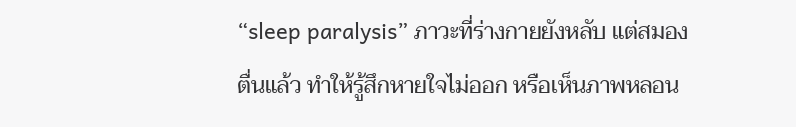“sleep paralysis” ภาวะที่ร่างกายยังหลับ แต่สมองตื่นแล้ว ทำให้รู้สึกหายใจไม่ออก หรือเห็นภาพหลอน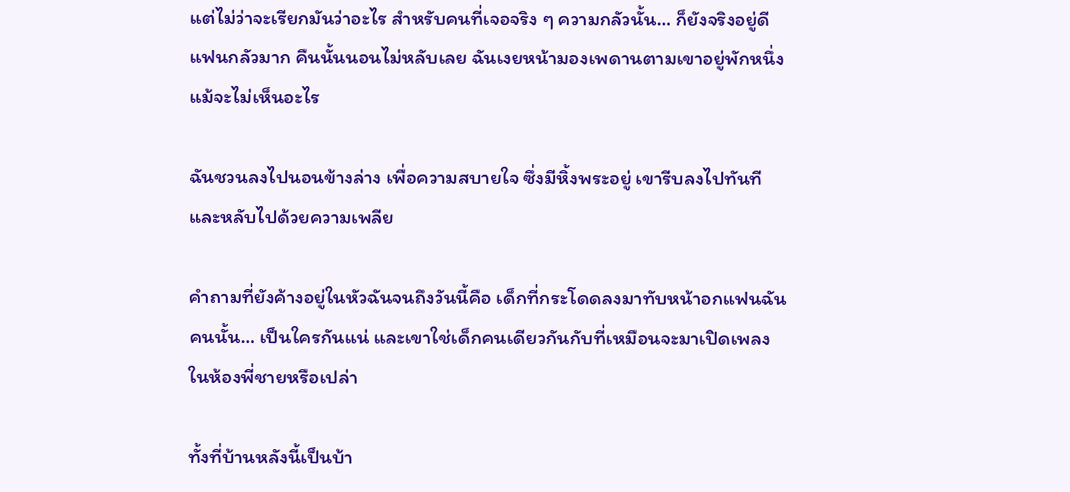แต่ไม่ว่าจะเรียกมันว่าอะไร สำหรับคนที่เจอจริง ๆ ความกลัวนั้น… ก็ยังจริงอยู่ดี แฟนกลัวมาก คืนนั้นนอนไม่หลับเลย ฉันเงยหน้ามองเพดานตามเขาอยู่พักหนึ่ง แม้จะไม่เห็นอะไร

ฉันชวนลงไปนอนข้างล่าง เพื่อความสบายใจ ซึ่งมีหิ้งพระอยู่ เขารีบลงไปทันทีและหลับไปด้วยความเพลีย

คำถามที่ยังค้างอยู่ในหัวฉันจนถึงวันนี้คือ เด็กที่กระโดดลงมาทับหน้าอกแฟนฉันคนนั้น… เป็นใครกันแน่ และเขาใช่เด็กคนเดียวกันกับที่เหมือนจะมาเปิดเพลงในห้องพี่ชายหรือเปล่า

ทั้งที่บ้านหลังนี้เป็นบ้า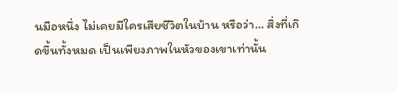นมือหนึ่ง ไม่เคยมีใครเสียชีวิตในบ้าน หรือว่า… สิ่งที่เกิดขึ้นทั้งหมด เป็นเพียงภาพในหัวของเขาเท่านั้น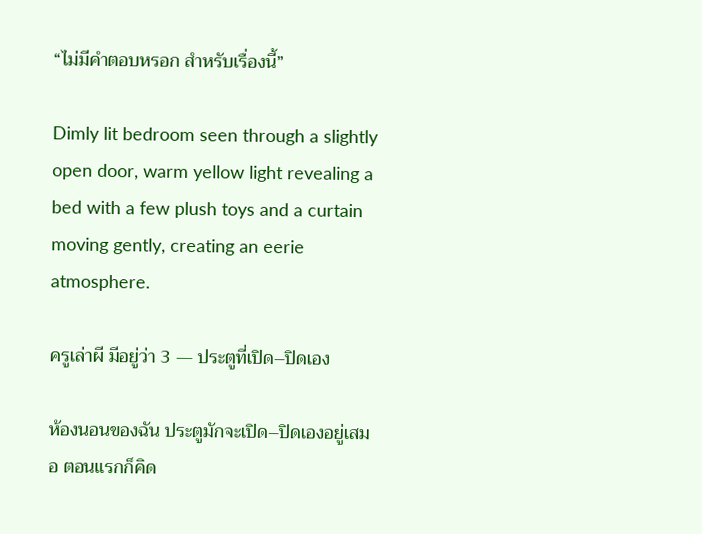“ไม่มีคำตอบหรอก สำหรับเรื่องนี้”

Dimly lit bedroom seen through a slightly open door, warm yellow light revealing a bed with a few plush toys and a curtain moving gently, creating an eerie atmosphere.

ครูเล่าผี มีอยู่ว่า 3 — ประตูที่เปิด–ปิดเอง

ห้องนอนของฉัน ประตูมักจะเปิด–ปิดเองอยู่เสมอ ตอนแรกก็คิด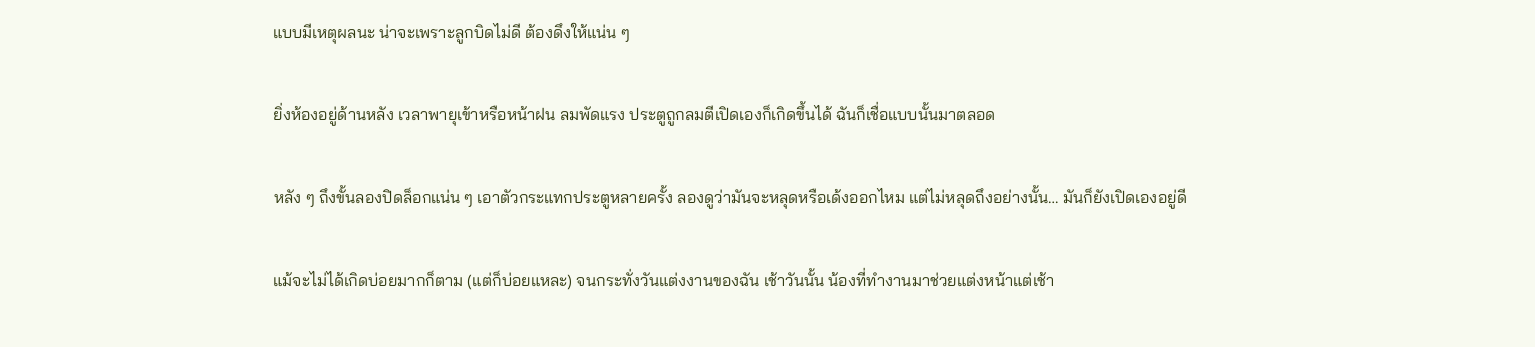แบบมีเหตุผลนะ น่าจะเพราะลูกบิดไม่ดี ต้องดึงให้แน่น ๆ

ยิ่งห้องอยู่ด้านหลัง เวลาพายุเข้าหรือหน้าฝน ลมพัดแรง ประตูถูกลมตีเปิดเองก็เกิดขึ้นได้ ฉันก็เชื่อแบบนั้นมาตลอด

หลัง ๆ ถึงขั้นลองปิดล็อกแน่น ๆ เอาตัวกระแทกประตูหลายครั้ง ลองดูว่ามันจะหลุดหรือเด้งออกไหม แต่ไม่หลุดถึงอย่างนั้น… มันก็ยังเปิดเองอยู่ดี

แม้จะไม่ได้เกิดบ่อยมากก็ตาม (แต่ก็บ่อยแหละ) จนกระทั่งวันแต่งงานของฉัน เช้าวันนั้น น้องที่ทำงานมาช่วยแต่งหน้าแต่เช้า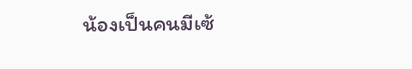น้องเป็นคนมีเซ้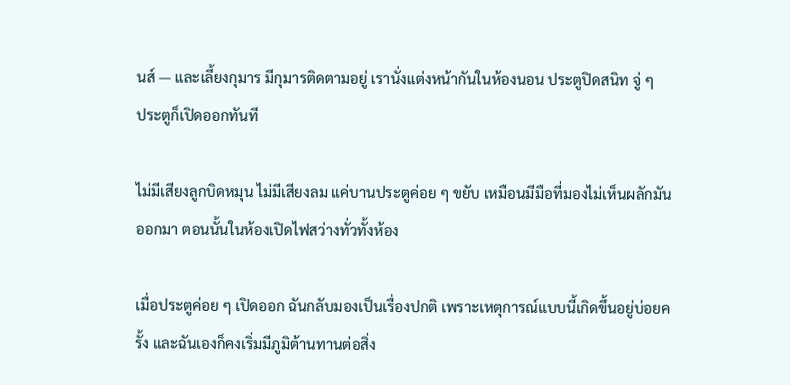นส์ — และเลี้ยงกุมาร มีกุมารติดตามอยู่ เรานั่งแต่งหน้ากันในห้องนอน ประตูปิดสนิท จู่ ๆ
ประตูก็เปิดออกทันที

ไม่มีเสียงลูกบิดหมุน ไม่มีเสียงลม แค่บานประตูค่อย ๆ ขยับ เหมือนมีมือที่มองไม่เห็นผลักมันออกมา ตอนนั้นในห้องเปิดไฟสว่างทั่วทั้งห้อง

เมื่อประตูค่อย ๆ เปิดออก ฉันกลับมองเป็นเรื่องปกติ เพราะเหตุการณ์แบบนี้เกิดขึ้นอยู่บ่อยครั้ง และฉันเองก็คงเริ่มมีภูมิต้านทานต่อสิ่ง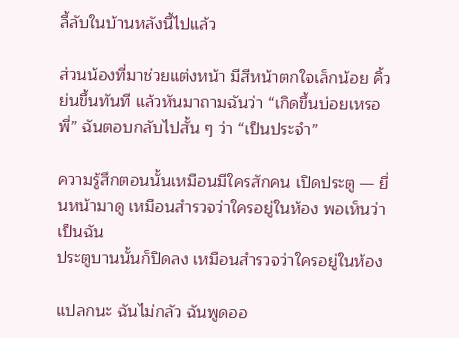ลี้ลับในบ้านหลังนี้ไปแล้ว

ส่วนน้องที่มาช่วยแต่งหน้า มีสีหน้าตกใจเล็กน้อย คิ้วย่นขึ้นทันที แล้วหันมาถามฉันว่า “เกิดขึ้นบ่อยเหรอพี่” ฉันตอบกลับไปสั้น ๆ ว่า “เป็นประจำ”

ความรู้สึกตอนนั้นเหมือนมีใครสักคน เปิดประตู — ยื่นหน้ามาดู เหมือนสำรวจว่าใครอยู่ในห้อง พอเห็นว่าเป็นฉัน
ประตูบานนั้นก็ปิดลง เหมือนสำรวจว่าใครอยู่ในห้อง

แปลกนะ ฉันไม่กลัว ฉันพูดออ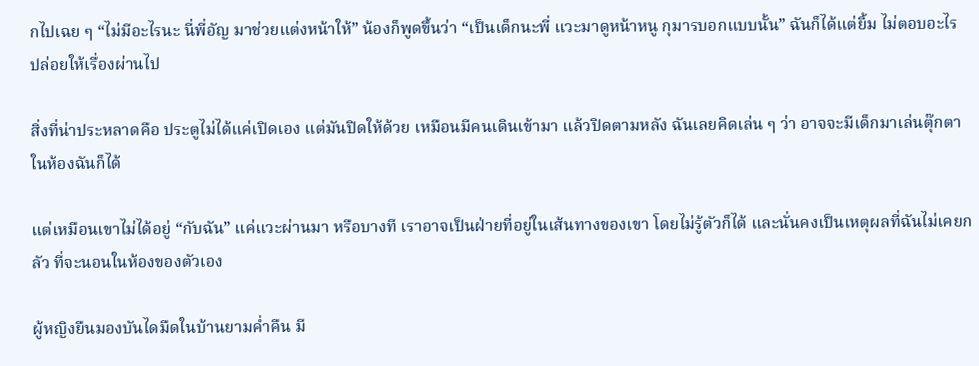กไปเฉย ๆ “ไม่มีอะไรนะ นี่พี่อัญ มาช่วยแต่งหน้าให้” น้องก็พูดขึ้นว่า “เป็นเด็กนะพี่ แวะมาดูหน้าหนู กุมารบอกแบบนั้น” ฉันก็ได้แต่ยิ้ม ไม่ตอบอะไร ปล่อยให้เรื่องผ่านไป

สิ่งที่น่าประหลาดคือ ประตูไม่ได้แค่เปิดเอง แต่มันปิดให้ด้วย เหมือนมีคนเดินเข้ามา แล้วปิดตามหลัง ฉันเลยคิดเล่น ๆ ว่า อาจจะมีเด็กมาเล่นตุ๊กตาในห้องฉันก็ได้

แต่เหมือนเขาไม่ได้อยู่ “กับฉัน” แค่แวะผ่านมา หรือบางที เราอาจเป็นฝ่ายที่อยู่ในเส้นทางของเขา โดยไม่รู้ตัวก็ได้ และนั่นคงเป็นเหตุผลที่ฉันไม่เคยกลัว ที่จะนอนในห้องของตัวเอง

ผู้หญิงยืนมองบันไดมืดในบ้านยามค่ำคืน มี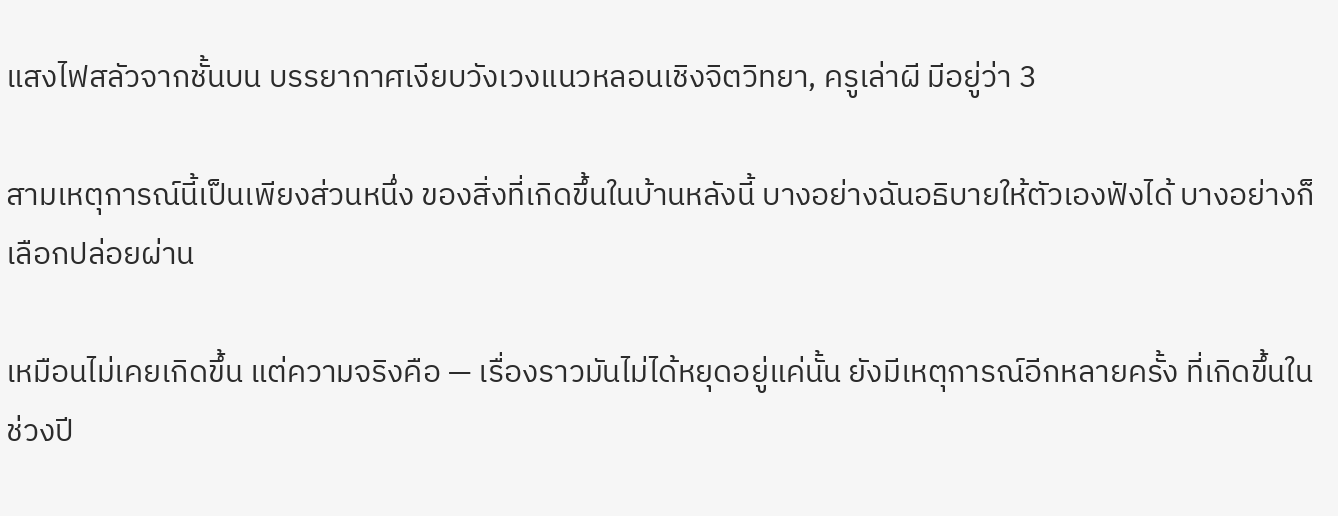แสงไฟสลัวจากชั้นบน บรรยากาศเงียบวังเวงแนวหลอนเชิงจิตวิทยา, ครูเล่าผี มีอยู่ว่า 3

สามเหตุการณ์นี้เป็นเพียงส่วนหนึ่ง ของสิ่งที่เกิดขึ้นในบ้านหลังนี้ บางอย่างฉันอธิบายให้ตัวเองฟังได้ บางอย่างก็เลือกปล่อยผ่าน

เหมือนไม่เคยเกิดขึ้น แต่ความจริงคือ — เรื่องราวมันไม่ได้หยุดอยู่แค่นั้น ยังมีเหตุการณ์อีกหลายครั้ง ที่เกิดขึ้นในช่วงปี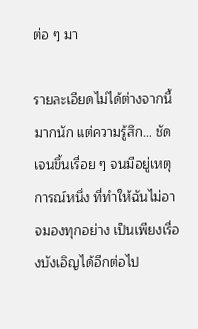ต่อ ๆ มา

รายละเอียดไม่ได้ต่างจากนี้มากนัก แต่ความรู้สึก… ชัดเจนขึ้นเรื่อย ๆ จนมีอยู่เหตุการณ์หนึ่ง ที่ทำให้ฉันไม่อาจมองทุกอย่าง เป็นเพียงเรื่องบังเอิญได้อีกต่อไป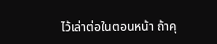ไว้เล่าต่อในตอนหน้า ถ้าคุ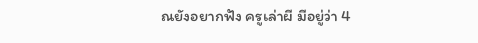ณยังอยากฟัง ครูเล่าผี มีอยู่ว่า 4